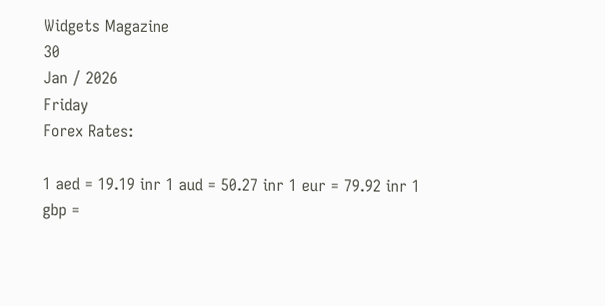Widgets Magazine
30
Jan / 2026
Friday
Forex Rates:

1 aed = 19.19 inr 1 aud = 50.27 inr 1 eur = 79.92 inr 1 gbp =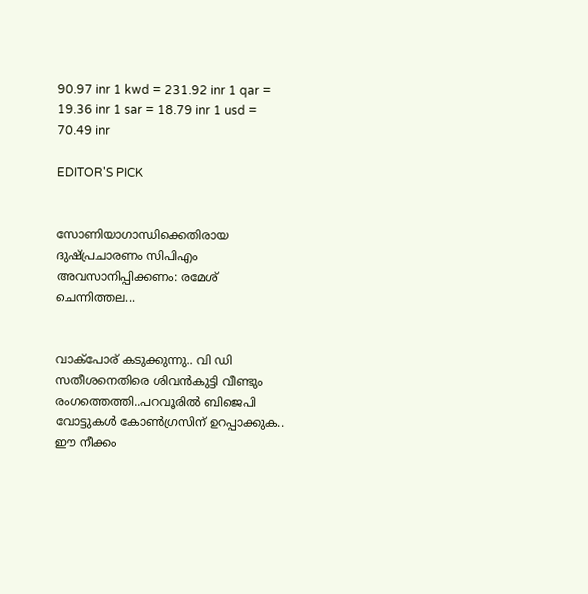90.97 inr 1 kwd = 231.92 inr 1 qar = 19.36 inr 1 sar = 18.79 inr 1 usd = 70.49 inr

EDITOR'S PICK


സോണിയാഗാന്ധിക്കെതിരായ ദുഷ്പ്രചാരണം സിപിഎം അവസാനിപ്പിക്കണം: രമേശ് ചെന്നിത്തല...


വാക്‌പോര് കടുക്കുന്നു.. വി ഡി സതീശനെതിരെ ശിവന്‍കുട്ടി വീണ്ടും രംഗത്തെത്തി..പറവൂരില്‍ ബിജെപി വോട്ടുകള്‍ കോണ്‍ഗ്രസിന് ഉറപ്പാക്കുക.. ഈ നീക്കം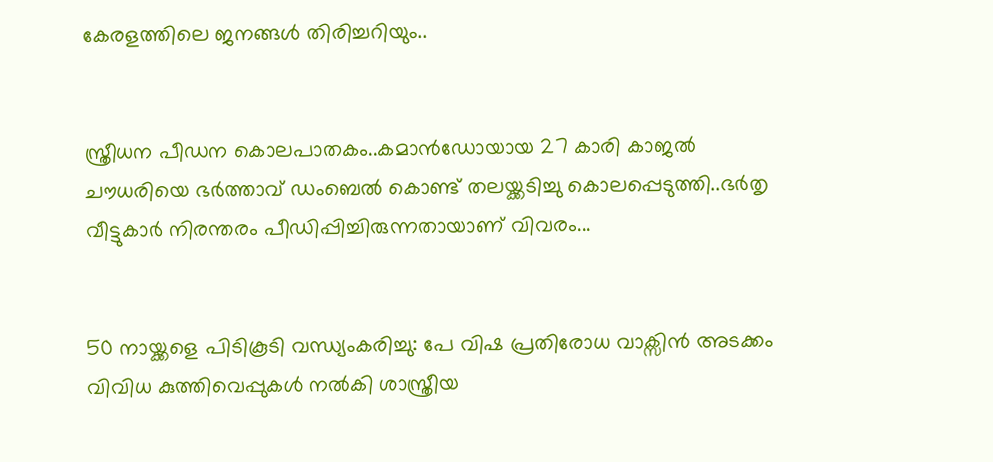കേരളത്തിലെ ജനങ്ങള്‍ തിരിച്ചറിയും..


സ്ത്രീധന പീഡന കൊലപാതകം..കമാൻഡോയായ 27 കാരി കാജൽ ചൗധരിയെ ഭർത്താവ് ഡംബെൽ കൊണ്ട് തലയ്ക്കടിച്ചു കൊലപ്പെടുത്തി..ഭർതൃ വീട്ടുകാർ നിരന്തരം പീഡിപ്പിച്ചിരുന്നതായാണ് വിവരം...


50 നായ്ക്കളെ പിടികൂടി വന്ധ്യംകരിച്ചു: പേ വിഷ പ്രതിരോധ വാക്സിൻ അടക്കം വിവിധ കുത്തിവെപ്പുകൾ നൽകി ശാസ്ത്രീയ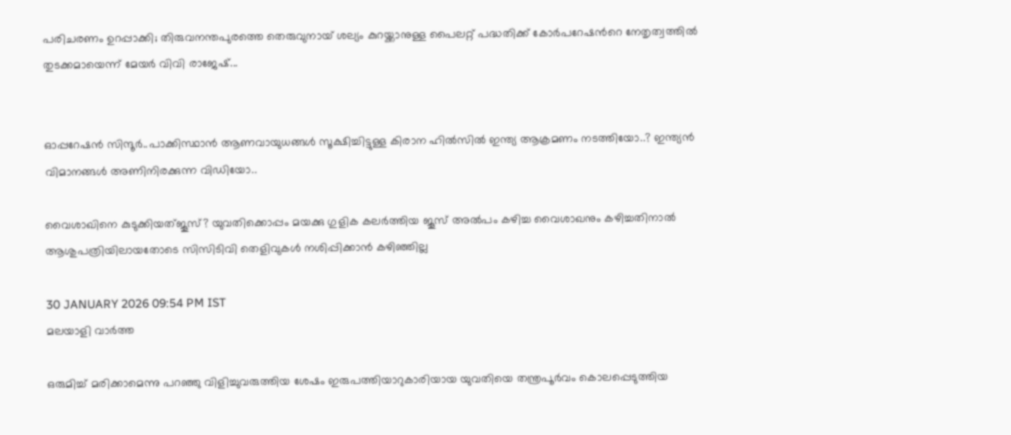പരിചരണം ഉറപ്പാക്കി; തിരുവനന്തപുരത്തെ തെരുവുനായ് ശല്യം കുറയ്ക്കാനുള്ള പൈലറ്റ് പദ്ധതിക്ക് കോർപറേഷന്‍റെ നേതൃത്വത്തിൽ തുടക്കമായെന്ന് മേയർ വിവി രാജേഷ്...


ഓപ്പറേഷൻ സിന്ദൂർ..പാക്കിസ്ഥാൻ ആണവായുധങ്ങൾ സൂക്ഷിച്ചിട്ടുള്ള കിരാന ഹിൽസിൽ ഇന്ത്യ ആക്രമണം നടത്തിയോ..? ഇന്ത്യൻ വിമാനങ്ങൾ അണിനിരക്കുന്ന വിഡിയോ..

വൈശാഖിനെ കുടുക്കിയത്ജൂസ്? യുവതിക്കൊപ്പം മയക്കു ഗുളിക കലര്‍ത്തിയ ജൂസ് അല്‍പം കഴിച്ച വൈശാഖനും കഴിച്ചതിനാല്‍ ആശുപത്രിയിലായതോടെ സിസിടിവി തെളിവുകള്‍ നശിപ്പിക്കാന്‍ കഴിഞ്ഞില്ല

30 JANUARY 2026 09:54 PM IST
മലയാളി വാര്‍ത്ത

ഒരുമിച്ച് മരിക്കാമെന്നു പറഞ്ഞു വിളിച്ചുവരുത്തിയ ശേഷം ഇരുപത്തിയാറുകാരിയായ യുവതിയെ തന്ത്രപൂര്‍വം കൊലപ്പെടുത്തിയ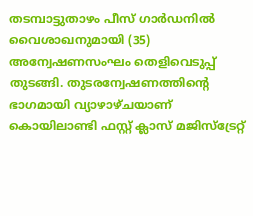തടമ്പാട്ടുതാഴം പീസ് ഗാര്‍ഡനില്‍ വൈശാഖനുമായി (35) അന്വേഷണസംഘം തെളിവെടുപ്പ് തുടങ്ങി. തുടരന്വേഷണത്തിന്റെ ഭാഗമായി വ്യാഴാഴ്ചയാണ് കൊയിലാണ്ടി ഫസ്റ്റ് ക്ലാസ് മജിസ്‌ട്രേറ്റ്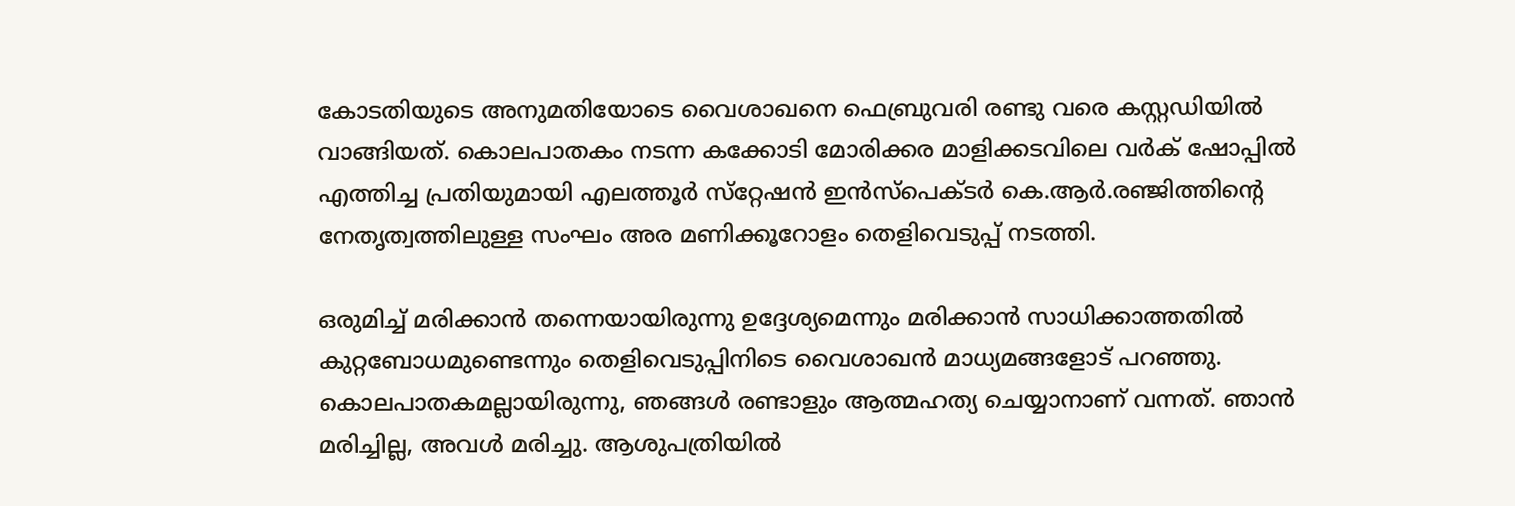കോടതിയുടെ അനുമതിയോടെ വൈശാഖനെ ഫെബ്രുവരി രണ്ടു വരെ കസ്റ്റഡിയില്‍ വാങ്ങിയത്. കൊലപാതകം നടന്ന കക്കോടി മോരിക്കര മാളിക്കടവിലെ വര്‍ക് ഷോപ്പില്‍ എത്തിച്ച പ്രതിയുമായി എലത്തൂര്‍ സ്‌റ്റേഷന്‍ ഇന്‍സ്‌പെക്ടര്‍ കെ.ആര്‍.രഞ്ജിത്തിന്റെ നേതൃത്വത്തിലുള്ള സംഘം അര മണിക്കൂറോളം തെളിവെടുപ്പ് നടത്തി.

ഒരുമിച്ച് മരിക്കാന്‍ തന്നെയായിരുന്നു ഉദ്ദേശ്യമെന്നും മരിക്കാന്‍ സാധിക്കാത്തതില്‍ കുറ്റബോധമുണ്ടെന്നും തെളിവെടുപ്പിനിടെ വൈശാഖന്‍ മാധ്യമങ്ങളോട് പറഞ്ഞു. കൊലപാതകമല്ലായിരുന്നു, ഞങ്ങള്‍ രണ്ടാളും ആത്മഹത്യ ചെയ്യാനാണ് വന്നത്. ഞാന്‍ മരിച്ചില്ല, അവള്‍ മരിച്ചു. ആശുപത്രിയില്‍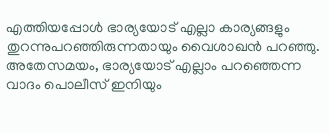എത്തിയപ്പോള്‍ ഭാര്യയോട് എല്ലാ കാര്യങ്ങളും തുറന്നുപറഞ്ഞിരുന്നതായും വൈശാഖന്‍ പറഞ്ഞു. അതേസമയം, ഭാര്യയോട് എല്ലാം പറഞ്ഞെന്ന വാദം പൊലീസ് ഇനിയും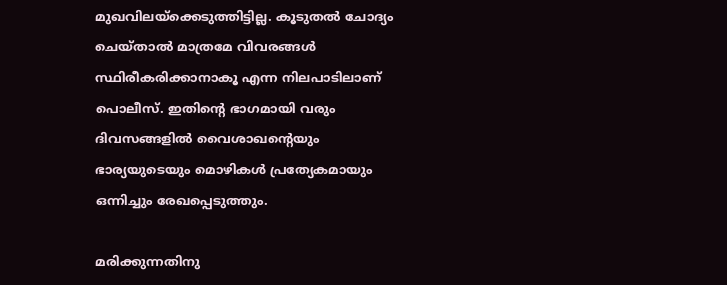മുഖവിലയ്‌ക്കെടുത്തിട്ടില്ല. കൂടുതല്‍ ചോദ്യം ചെയ്താല്‍ മാത്രമേ വിവരങ്ങള്‍ സ്ഥിരീകരിക്കാനാകൂ എന്ന നിലപാടിലാണ് പൊലീസ്. ഇതിന്റെ ഭാഗമായി വരും ദിവസങ്ങളില്‍ വൈശാഖന്റെയും ഭാര്യയുടെയും മൊഴികള്‍ പ്രത്യേകമായും ഒന്നിച്ചും രേഖപ്പെടുത്തും.

മരിക്കുന്നതിനു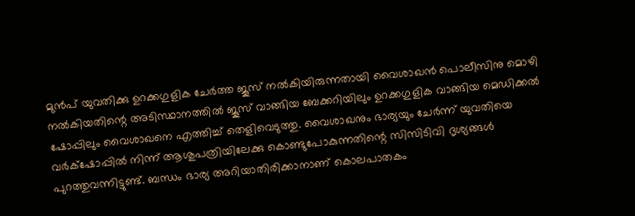മുന്‍പ് യുവതിക്കു ഉറക്കഗുളിക ചേര്‍ത്ത ജൂസ് നല്‍കിയിരുന്നതായി വൈശാഖന്‍ പൊലീസിനു മൊഴി നല്‍കിയതിന്റെ അടിസ്ഥാനത്തില്‍ ജൂസ് വാങ്ങിയ ബേക്കറിയിലും ഉറക്കഗുളിക വാങ്ങിയ മെഡിക്കല്‍ ഷോപ്പിലും വൈശാഖനെ എത്തിച്ച് തെളിവെടുത്തു. വൈശാഖനും ഭാര്യയും ചേര്‍ന്ന് യുവതിയെ വര്‍ക്‌ഷോപ്പില്‍ നിന്ന് ആശുപത്രിയിലേക്കു കൊണ്ടുപോകുന്നതിന്റെ സിസിടിവി ദൃശ്യങ്ങള്‍ പുറത്തുവന്നിട്ടുണ്ട്. ബന്ധം ഭാര്യ അറിയാതിരിക്കാനാണ് കൊലപാതകം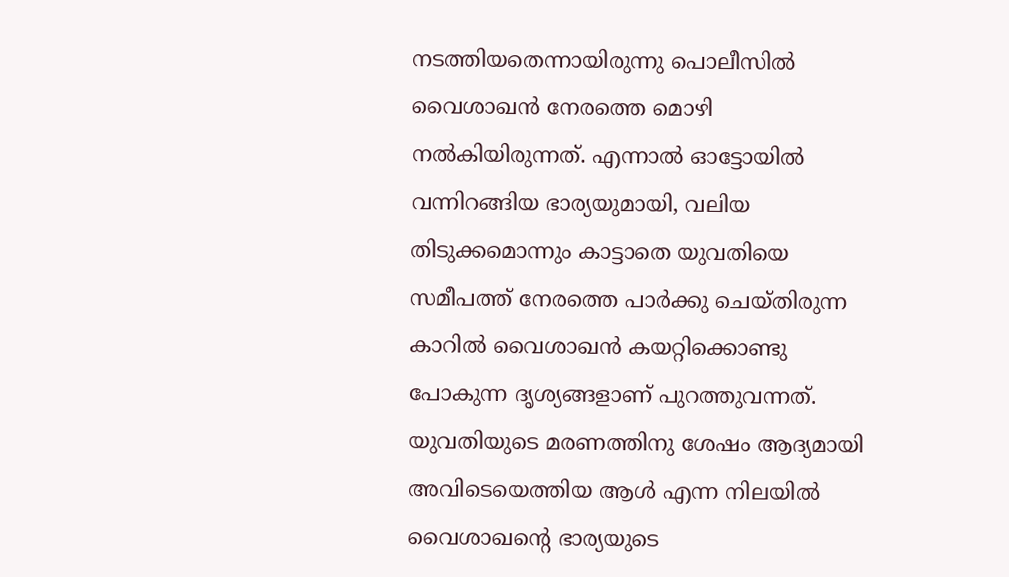നടത്തിയതെന്നായിരുന്നു പൊലീസില്‍ വൈശാഖന്‍ നേരത്തെ മൊഴി നല്‍കിയിരുന്നത്. എന്നാല്‍ ഓട്ടോയില്‍ വന്നിറങ്ങിയ ഭാര്യയുമായി, വലിയ തിടുക്കമൊന്നും കാട്ടാതെ യുവതിയെ സമീപത്ത് നേരത്തെ പാര്‍ക്കു ചെയ്തിരുന്ന കാറില്‍ വൈശാഖന്‍ കയറ്റിക്കൊണ്ടു പോകുന്ന ദൃശ്യങ്ങളാണ് പുറത്തുവന്നത്. യുവതിയുടെ മരണത്തിനു ശേഷം ആദ്യമായി അവിടെയെത്തിയ ആള്‍ എന്ന നിലയില്‍ വൈശാഖന്റെ ഭാര്യയുടെ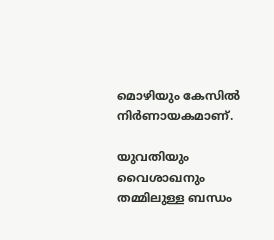മൊഴിയും കേസില്‍ നിര്‍ണായകമാണ്.

യുവതിയും വൈശാഖനും തമ്മിലുള്ള ബന്ധം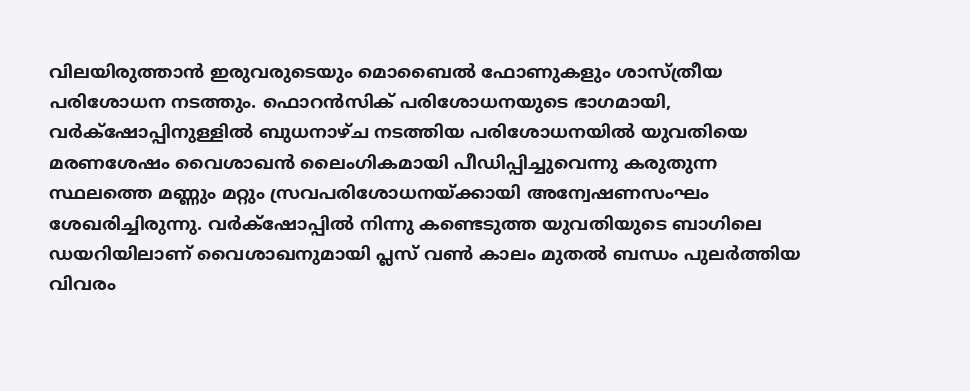വിലയിരുത്താന്‍ ഇരുവരുടെയും മൊബൈല്‍ ഫോണുകളും ശാസ്ത്രീയ പരിശോധന നടത്തും. ഫൊറന്‍സിക് പരിശോധനയുടെ ഭാഗമായി, വര്‍ക്‌ഷോപ്പിനുള്ളില്‍ ബുധനാഴ്ച നടത്തിയ പരിശോധനയില്‍ യുവതിയെ മരണശേഷം വൈശാഖന്‍ ലൈംഗികമായി പീഡിപ്പിച്ചുവെന്നു കരുതുന്ന സ്ഥലത്തെ മണ്ണും മറ്റും സ്രവപരിശോധനയ്ക്കായി അന്വേഷണസംഘം ശേഖരിച്ചിരുന്നു. വര്‍ക്‌ഷോപ്പില്‍ നിന്നു കണ്ടെടുത്ത യുവതിയുടെ ബാഗിലെ ഡയറിയിലാണ് വൈശാഖനുമായി പ്ലസ് വണ്‍ കാലം മുതല്‍ ബന്ധം പുലര്‍ത്തിയ വിവരം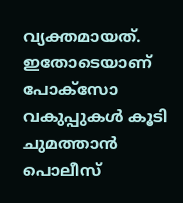വ്യക്തമായത്. ഇതോടെയാണ് പോക്‌സോ വകുപ്പുകള്‍ കൂടി ചുമത്താന്‍ പൊലീസ്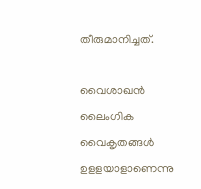തീരുമാനിച്ചത്.

വൈശാഖന്‍ ലൈംഗിക വൈകൃതങ്ങള്‍ ഉളളയാളാണെന്നു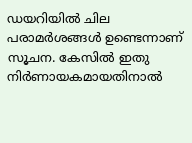ഡയറിയില്‍ ചില പരാമര്‍ശങ്ങള്‍ ഉണ്ടെന്നാണ് സൂചന. കേസില്‍ ഇതു നിര്‍ണായകമായതിനാല്‍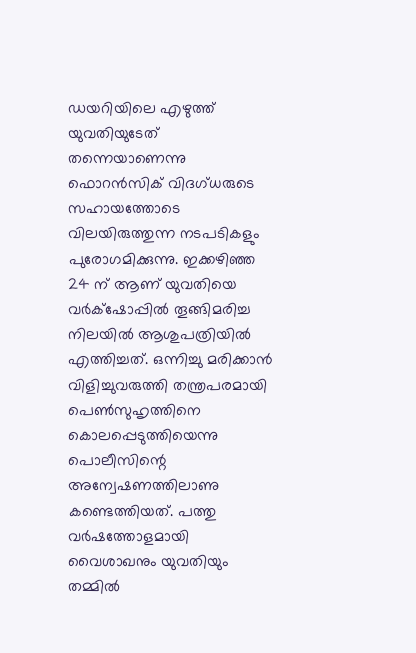ഡയറിയിലെ എഴുത്ത് യുവതിയുടേത് തന്നെയാണെന്നു ഫൊറന്‍സിക് വിദഗ്ധരുടെ സഹായത്തോടെ വിലയിരുത്തുന്ന നടപടികളും പുരോഗമിക്കുന്നു. ഇക്കഴിഞ്ഞ 24 ന് ആണ് യുവതിയെ വര്‍ക്‌ഷോപ്പില്‍ തൂങ്ങിമരിച്ച നിലയില്‍ ആശുപത്രിയില്‍ എത്തിച്ചത്. ഒന്നിച്ചു മരിക്കാന്‍ വിളിച്ചുവരുത്തി തന്ത്രപരമായി പെണ്‍സുഹൃത്തിനെ കൊലപ്പെടുത്തിയെന്നു പൊലീസിന്റെ അന്വേഷണത്തിലാണു കണ്ടെത്തിയത്. പത്തു വര്‍ഷത്തോളമായി വൈശാഖനും യുവതിയും തമ്മില്‍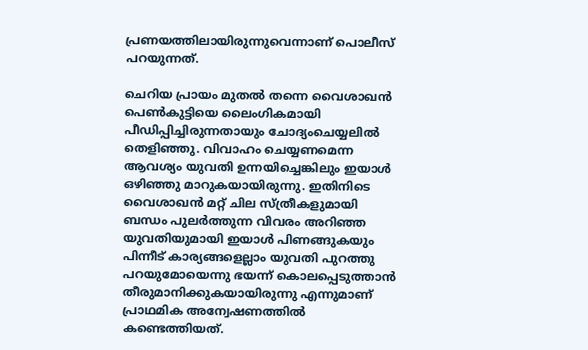പ്രണയത്തിലായിരുന്നുവെന്നാണ് പൊലീസ് പറയുന്നത്.

ചെറിയ പ്രായം മുതല്‍ തന്നെ വൈശാഖന്‍ പെണ്‍കുട്ടിയെ ലൈംഗികമായി പീഡിപ്പിച്ചിരുന്നതായും ചോദ്യംചെയ്യലില്‍ തെളിഞ്ഞു. വിവാഹം ചെയ്യണമെന്ന ആവശ്യം യുവതി ഉന്നയിച്ചെങ്കിലും ഇയാള്‍ ഒഴിഞ്ഞു മാറുകയായിരുന്നു. ഇതിനിടെ വൈശാഖന്‍ മറ്റ് ചില സ്ത്രീകളുമായി ബന്ധം പുലര്‍ത്തുന്ന വിവരം അറിഞ്ഞ യുവതിയുമായി ഇയാള്‍ പിണങ്ങുകയും പിന്നീട് കാര്യങ്ങളെല്ലാം യുവതി പുറത്തു പറയുമോയെന്നു ഭയന്ന് കൊലപ്പെടുത്താന്‍ തീരുമാനിക്കുകയായിരുന്നു എന്നുമാണ് പ്രാഥമിക അന്വേഷണത്തില്‍ കണ്ടെത്തിയത്.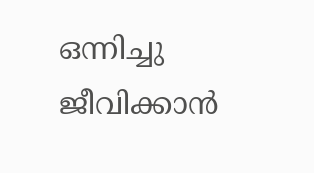ഒന്നിച്ചു ജീവിക്കാന്‍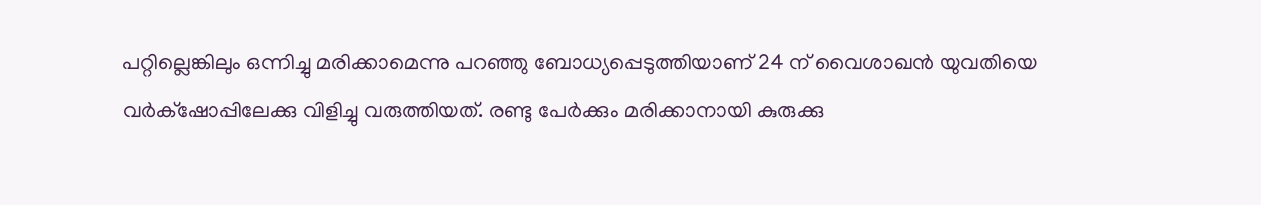പറ്റില്ലെങ്കിലും ഒന്നിച്ചു മരിക്കാമെന്നു പറഞ്ഞു ബോധ്യപ്പെടുത്തിയാണ് 24 ന് വൈശാഖന്‍ യുവതിയെ വര്‍ക്‌ഷോപ്പിലേക്കു വിളിച്ചു വരുത്തിയത്. രണ്ടു പേര്‍ക്കും മരിക്കാനായി കുരുക്കു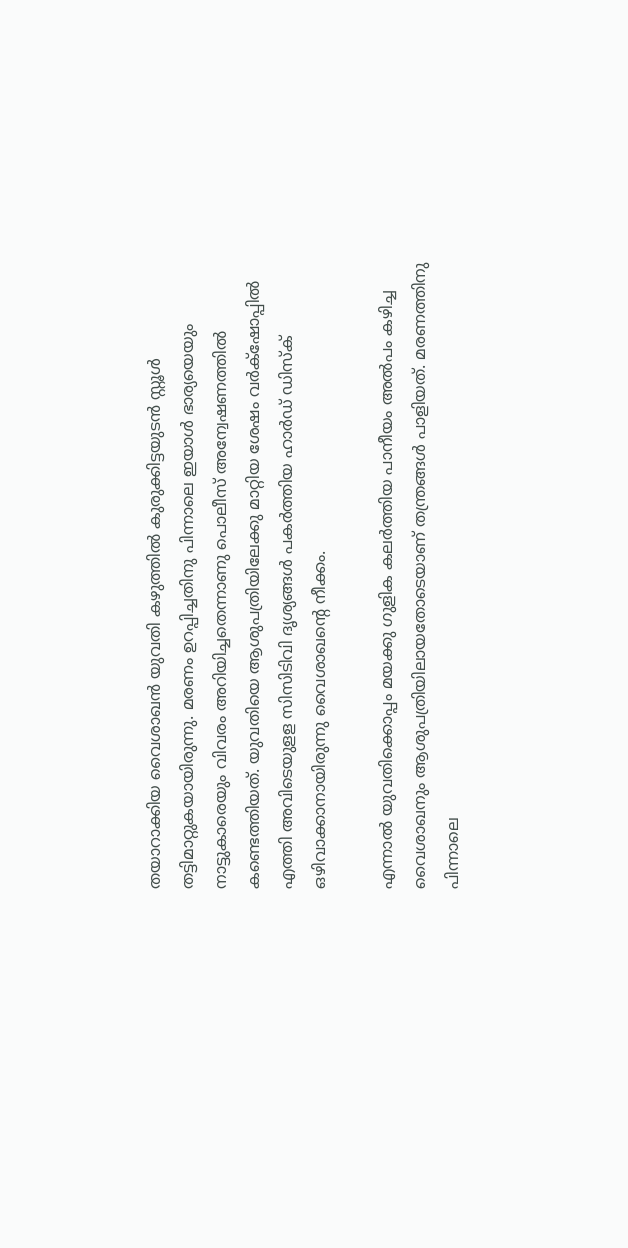തയാറാക്കിയ വൈശാഖന്‍ യുവതി കഴുത്തില്‍ കുരുക്കിട്ടയുടന്‍ സ്റ്റൂള്‍ തട്ടിമാറ്റുകയായിരുന്നു. മരണം ഉറപ്പിച്ചതിനു പിന്നാലെ ഇയാള്‍ ഭാര്യയെയും നാട്ടുകാരെയും വിവരം അറിയിച്ചതെന്നാണു പൊലീസ് അന്വേഷണത്തില്‍ കണ്ടെത്തിയത്. യുവതിയെ ആശുപത്രിയിലേക്കു മാറ്റിയ ശേഷം വര്‍ക്‌ഷോപ്പില്‍ എത്തി അവിടെയുളള സിസിടിവി ദൃശ്യങ്ങള്‍ പകര്‍ത്തിയ ഹാര്‍ഡ് ഡിസ്‌ക് ഒഴിവാക്കാനായിരുന്നു വൈശാഖന്റെ നീക്കം.

എന്നാല്‍ യുവതിക്കൊപ്പം മയക്കു ഗുളിക കലര്‍ത്തിയ പാനീയം അല്‍പം കഴിച്ച വൈശാഖനും ആശുപത്രിയിലായതോടെയാണ് തന്ത്രങ്ങള്‍ പാളിയത്. മരണത്തിനു പിന്നാലെ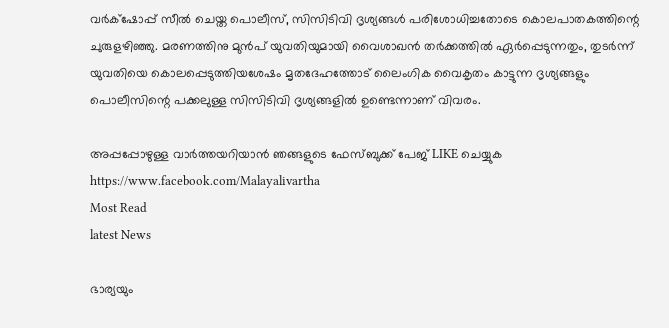വര്‍ക്‌ഷോപ്പ് സീല്‍ ചെയ്ത പൊലീസ്, സിസിടിവി ദൃശ്യങ്ങള്‍ പരിശോധിച്ചതോടെ കൊലപാതകത്തിന്റെ ചുരുളഴിഞ്ഞു. മരണത്തിനു മുന്‍പ് യുവതിയുമായി വൈശാഖന്‍ തര്‍ക്കത്തില്‍ ഏര്‍പ്പെടുന്നതും, തുടര്‍ന്ന് യുവതിയെ കൊലപ്പെടുത്തിയശേഷം മൃതദേഹത്തോട് ലൈംഗിക വൈകൃതം കാട്ടുന്ന ദൃശ്യങ്ങളും പൊലീസിന്റെ പക്കലുള്ള സിസിടിവി ദൃശ്യങ്ങളില്‍ ഉണ്ടെന്നാണ് വിവരം.

അപ്പപ്പോഴുള്ള വാര്‍ത്തയറിയാന്‍ ഞങ്ങളുടെ ഫേസ്‌ബുക്ക്‌ പേജ് LIKE ചെയ്യുക
https://www.facebook.com/Malayalivartha
Most Read
latest News

ഭാര്യയും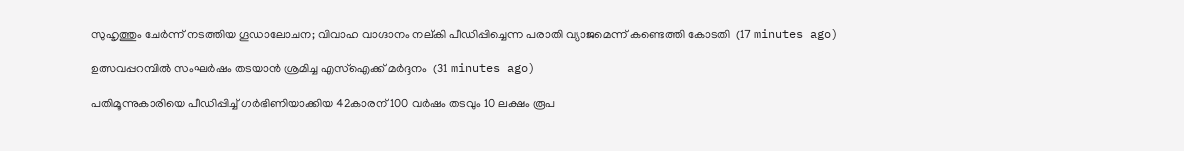സുഹൃത്തും ചേര്‍ന്ന് നടത്തിയ ഗൂഡാലോചന; വിവാഹ വാഗ്ദാനം നല്കി പീഡിപ്പിച്ചെന്ന പരാതി വ്യാജമെന്ന് കണ്ടെത്തി കോടതി  (17 minutes ago)

ഉത്സവപ്പറമ്പില്‍ സംഘര്‍ഷം തടയാന്‍ ശ്രമിച്ച എസ്‌ഐക്ക് മര്‍ദ്ദനം  (31 minutes ago)

പതിമൂന്നുകാരിയെ പീഡിപ്പിച്ച് ഗര്‍ഭിണിയാക്കിയ 42കാരന് 100 വര്‍ഷം തടവും 10 ലക്ഷം രൂപ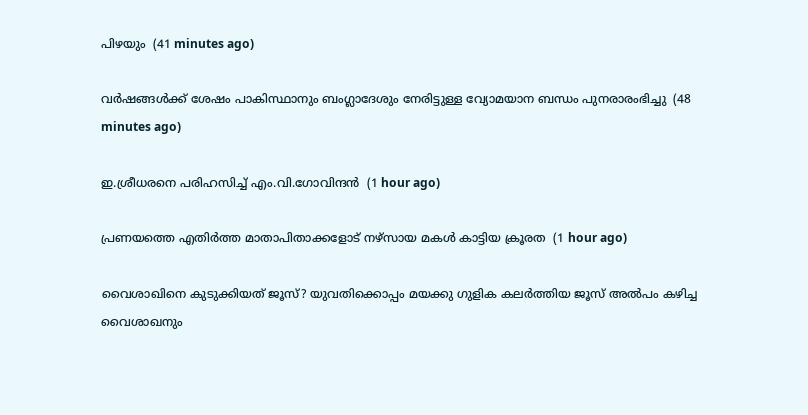പിഴയും  (41 minutes ago)

വര്‍ഷങ്ങള്‍ക്ക് ശേഷം പാകിസ്ഥാനും ബംഗ്ലാദേശും നേരിട്ടുള്ള വ്യോമയാന ബന്ധം പുനരാരംഭിച്ചു  (48 minutes ago)

ഇ.ശ്രീധരനെ പരിഹസിച്ച് എം.വി.ഗോവിന്ദന്‍  (1 hour ago)

പ്രണയത്തെ എതിര്‍ത്ത മാതാപിതാക്കളോട് നഴ്‌സായ മകള്‍ കാട്ടിയ ക്രൂരത  (1 hour ago)

വൈശാഖിനെ കുടുക്കിയത് ജൂസ്? യുവതിക്കൊപ്പം മയക്കു ഗുളിക കലര്‍ത്തിയ ജൂസ് അല്‍പം കഴിച്ച വൈശാഖനും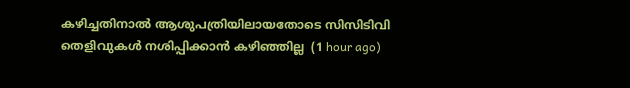കഴിച്ചതിനാല്‍ ആശുപത്രിയിലായതോടെ സിസിടിവി തെളിവുകള്‍ നശിപ്പിക്കാന്‍ കഴിഞ്ഞില്ല  (1 hour ago)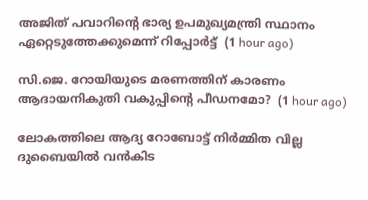അജിത് പവാറിന്റെ ഭാര്യ ഉപമുഖ്യമന്ത്രി സ്ഥാനം ഏറ്റെടുത്തേക്കുമെന്ന് റിപ്പോര്‍ട്ട്  (1 hour ago)

സി.ജെ. റോയിയുടെ മരണത്തിന് കാരണം ആദായനികുതി വകുപ്പിന്റെ പീഡനമോ?  (1 hour ago)

ലോകത്തിലെ ആദ്യ റോബോട്ട് നിർമ്മിത വില്ല ദുബൈയിൽ വൻകിട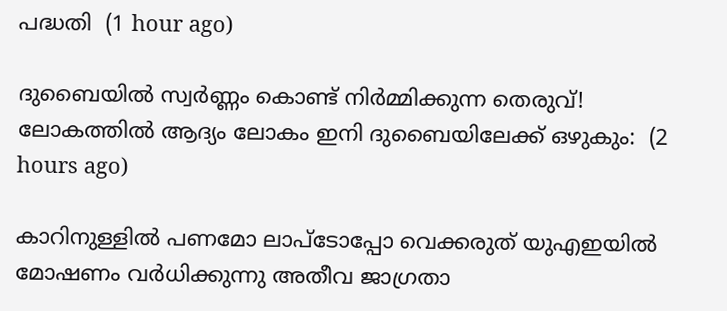പദ്ധതി  (1 hour ago)

ദുബൈയിൽ സ്വർണ്ണം കൊണ്ട് നിർമ്മിക്കുന്ന തെരുവ്! ലോകത്തിൽ ആദ്യം ലോകം ഇനി ദുബൈയിലേക്ക് ഒഴുകും:  (2 hours ago)

കാറിനുള്ളിൽ പണമോ ലാപ്ടോപ്പോ വെക്കരുത് യുഎഇയിൽ മോഷണം വർധിക്കുന്നു അതീവ ജാഗ്രതാ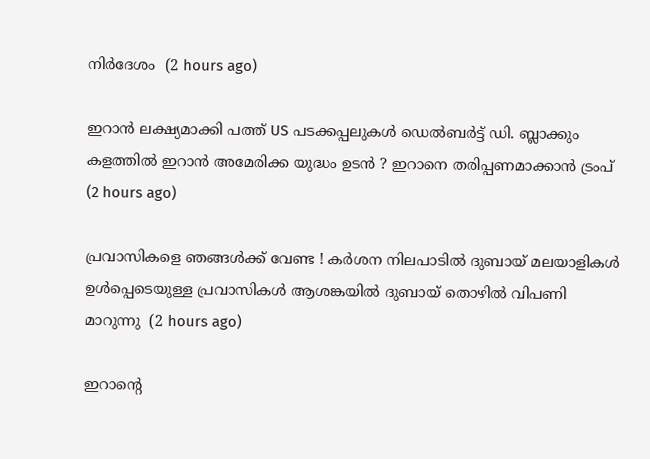നിർദേശം  (2 hours ago)

ഇറാൻ ലക്ഷ്യമാക്കി പത്ത് US പടക്കപ്പലുകൾ ഡെൽബർട്ട് ഡി. ബ്ലാക്കും കളത്തിൽ ഇറാൻ അമേരിക്ക യുദ്ധം ഉടൻ ? ഇറാനെ തരിപ്പണമാക്കാൻ ട്രംപ്  (2 hours ago)

പ്രവാസികളെ ഞങ്ങൾക്ക് വേണ്ട ! കർശന നിലപാടിൽ ദുബായ് മലയാളികൾ ഉൾപ്പെടെയുള്ള പ്രവാസികൾ ആശങ്കയിൽ ദുബായ് തൊഴിൽ വിപണി മാറുന്നു  (2 hours ago)

ഇറാന്റെ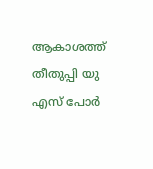ആകാശത്ത് തീതുപ്പി യു എസ് പോർ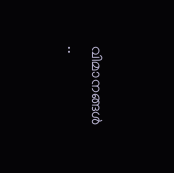വിമാനങ്ങൾ ..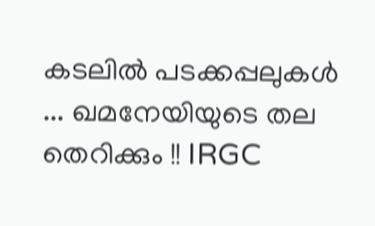കടലിൽ പടക്കപ്പലുകൾ ... ഖമനേയിയുടെ തല തെറിക്കും !! IRGC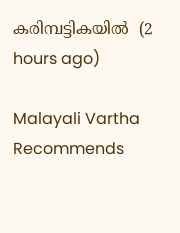കരിമ്പട്ടികയിൽ  (2 hours ago)

Malayali Vartha Recommends